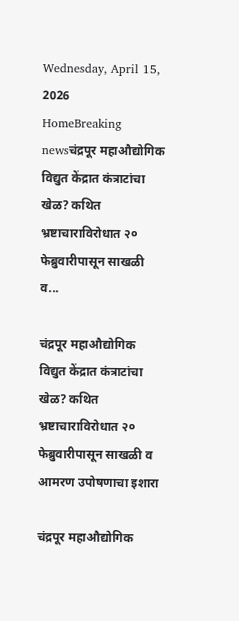Wednesday, April 15, 2026
HomeBreaking newsचंद्रपूर महाऔद्योगिक विद्युत केंद्रात कंत्राटांचा खेळ? कथित भ्रष्टाचाराविरोधात २० फेब्रुवारीपासून साखळी व...

चंद्रपूर महाऔद्योगिक विद्युत केंद्रात कंत्राटांचा खेळ? कथित भ्रष्टाचाराविरोधात २० फेब्रुवारीपासून साखळी व आमरण उपोषणाचा इशारा

चंद्रपूर महाऔद्योगिक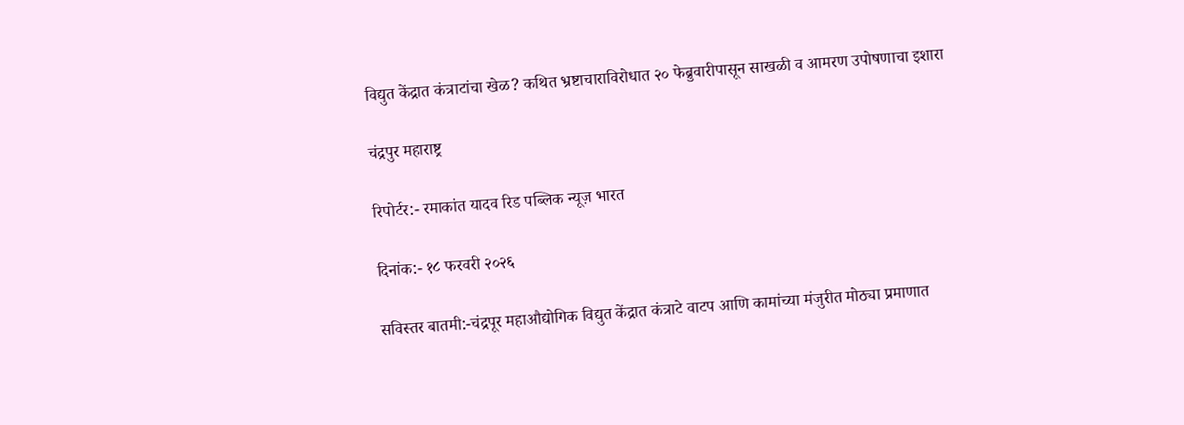विद्युत केंद्रात कंत्राटांचा खेळ? कथित भ्रष्टाचाराविरोधात २० फेब्रुवारीपासून साखळी व आमरण उपोषणाचा इशारा

चंद्रपुर महाराष्ट्र

रिपोर्टर:- रमाकांत यादव रिड पब्लिक न्यूज़ भारत

दिनांक:- १८ फरवरी २०२६

सविस्तर बातमी:-चंद्रपूर महाऔद्योगिक विद्युत केंद्रात कंत्राटे वाटप आणि कामांच्या मंजुरीत मोठ्या प्रमाणात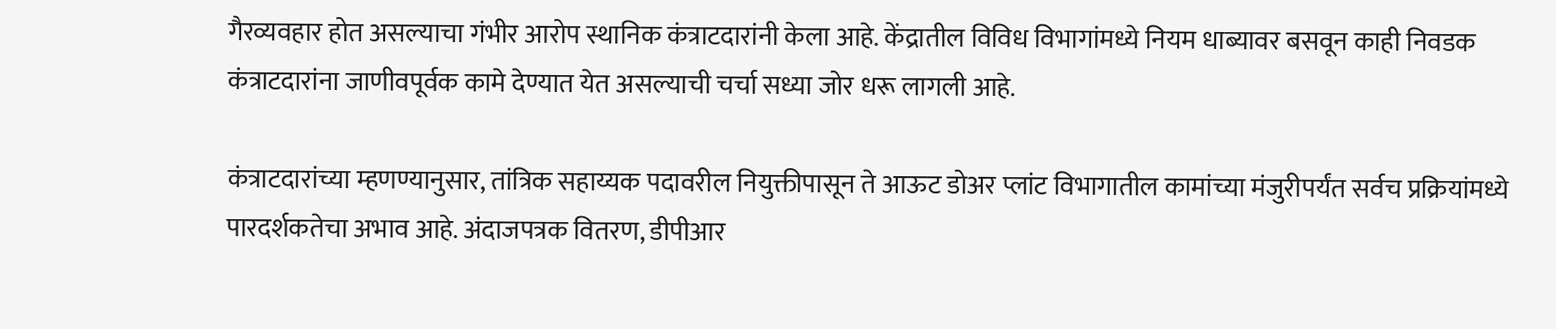गैरव्यवहार होत असल्याचा गंभीर आरोप स्थानिक कंत्राटदारांनी केला आहे. केंद्रातील विविध विभागांमध्ये नियम धाब्यावर बसवून काही निवडक कंत्राटदारांना जाणीवपूर्वक कामे देण्यात येत असल्याची चर्चा सध्या जोर धरू लागली आहे.

कंत्राटदारांच्या म्हणण्यानुसार, तांत्रिक सहाय्यक पदावरील नियुक्तीपासून ते आऊट डोअर प्लांट विभागातील कामांच्या मंजुरीपर्यंत सर्वच प्रक्रियांमध्ये पारदर्शकतेचा अभाव आहे. अंदाजपत्रक वितरण, डीपीआर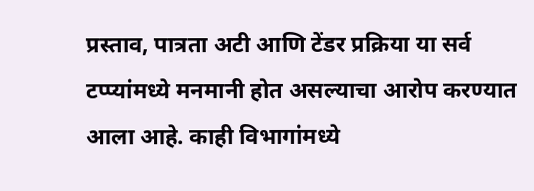प्रस्ताव, पात्रता अटी आणि टेंडर प्रक्रिया या सर्व टप्प्यांमध्ये मनमानी होत असल्याचा आरोप करण्यात आला आहे. काही विभागांमध्ये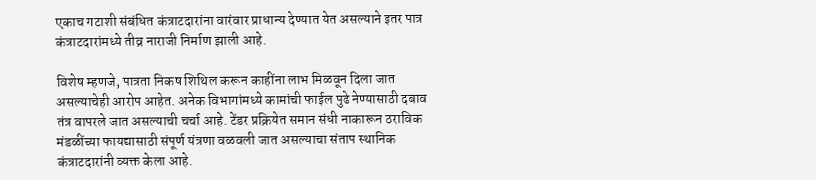एकाच गटाशी संबंधित कंत्राटदारांना वारंवार प्राधान्य देण्यात येत असल्याने इतर पात्र कंत्राटदारांमध्ये तीव्र नाराजी निर्माण झाली आहे.

विशेष म्हणजे, पात्रता निकष शिथिल करून काहींना लाभ मिळवून दिला जात असल्याचेही आरोप आहेत. अनेक विभागांमध्ये कामांची फाईल पुढे नेण्यासाठी दबाव तंत्र वापरले जात असल्याची चर्चा आहे. टेंडर प्रक्रियेत समान संधी नाकारून ठराविक मंडळींच्या फायद्यासाठी संपूर्ण यंत्रणा वळवली जात असल्याचा संताप स्थानिक कंत्राटदारांनी व्यक्त केला आहे.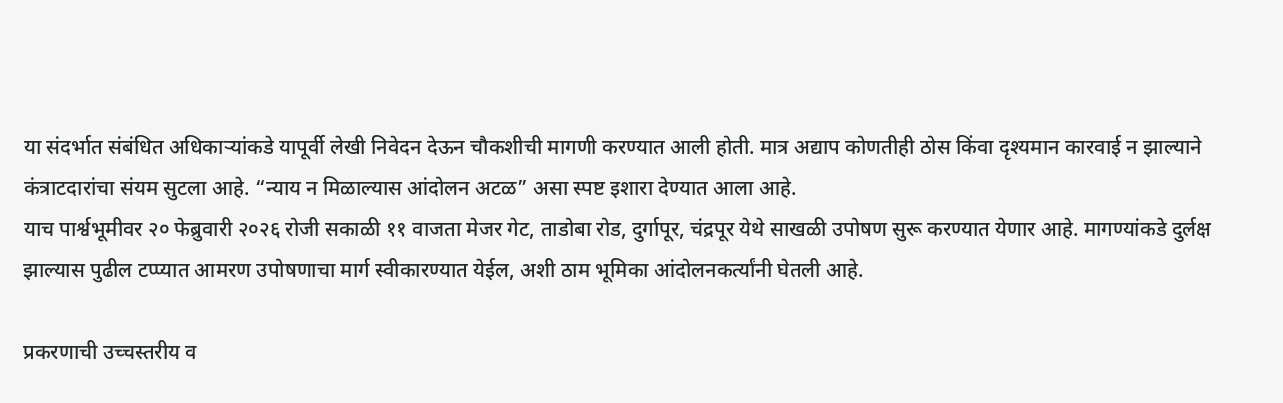या संदर्भात संबंधित अधिकाऱ्यांकडे यापूर्वी लेखी निवेदन देऊन चौकशीची मागणी करण्यात आली होती. मात्र अद्याप कोणतीही ठोस किंवा दृश्यमान कारवाई न झाल्याने कंत्राटदारांचा संयम सुटला आहे. “न्याय न मिळाल्यास आंदोलन अटळ” असा स्पष्ट इशारा देण्यात आला आहे.
याच पार्श्वभूमीवर २० फेब्रुवारी २०२६ रोजी सकाळी ११ वाजता मेजर गेट, ताडोबा रोड, दुर्गापूर, चंद्रपूर येथे साखळी उपोषण सुरू करण्यात येणार आहे. मागण्यांकडे दुर्लक्ष झाल्यास पुढील टप्प्यात आमरण उपोषणाचा मार्ग स्वीकारण्यात येईल, अशी ठाम भूमिका आंदोलनकर्त्यांनी घेतली आहे.

प्रकरणाची उच्चस्तरीय व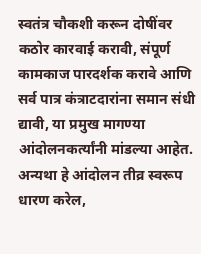स्वतंत्र चौकशी करून दोषींवर कठोर कारवाई करावी, संपूर्ण कामकाज पारदर्शक करावे आणि सर्व पात्र कंत्राटदारांना समान संधी द्यावी, या प्रमुख मागण्या आंदोलनकर्त्यांनी मांडल्या आहेत. अन्यथा हे आंदोलन तीव्र स्वरूप धारण करेल,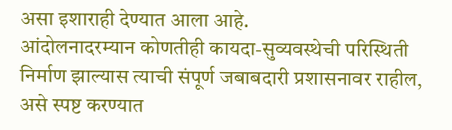असा इशाराही देण्यात आला आहे.
आंदोलनादरम्यान कोणतीही कायदा-सुव्यवस्थेची परिस्थिती निर्माण झाल्यास त्याची संपूर्ण जबाबदारी प्रशासनावर राहील, असे स्पष्ट करण्यात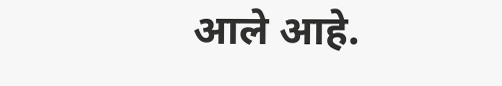आले आहे.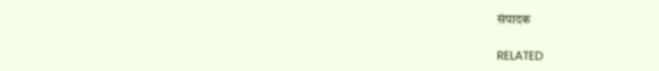संपादक

RELATED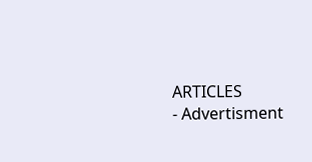ARTICLES
- Advertisment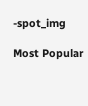-spot_img

Most Popular